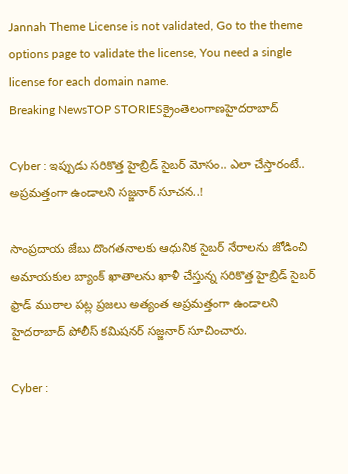Jannah Theme License is not validated, Go to the theme options page to validate the license, You need a single license for each domain name.
Breaking NewsTOP STORIESక్రైంతెలంగాణహైదరాబాద్

Cyber : ఇప్పుడు సరికొత్త హైబ్రిడ్ సైబర్ మోసం.. ఎలా చేస్తారంటే.. అప్రమత్తంగా ఉండాలని సజ్జనార్ సూచన..!

సాంప్రదాయ జేబు దొంగతనాలకు ఆధునిక సైబర్ నేరాలను జోడించి అమాయకుల బ్యాంక్ ఖాతాలను ఖాళీ చేస్తున్న సరికొత్త హైబ్రిడ్ సైబర్ ఫ్రాడ్ ముఠాల పట్ల ప్రజలు అత్యంత అప్రమత్తంగా ఉండాలని హైదరాబాద్ పోలీస్ కమిషనర్ సజ్జనార్ సూచించారు.

Cyber :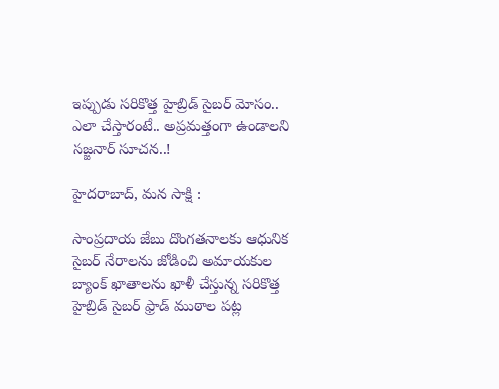ఇప్పుడు సరికొత్త హైబ్రిడ్ సైబర్ మోసం.. ఎలా చేస్తారంటే.. అప్రమత్తంగా ఉండాలని సజ్జనార్ సూచన..!

హైదరాబాద్, మన సాక్షి :

సాంప్రదాయ జేబు దొంగతనాలకు ఆధునిక సైబర్ నేరాలను జోడించి అమాయకుల బ్యాంక్ ఖాతాలను ఖాళీ చేస్తున్న సరికొత్త హైబ్రిడ్ సైబర్ ఫ్రాడ్ ముఠాల పట్ల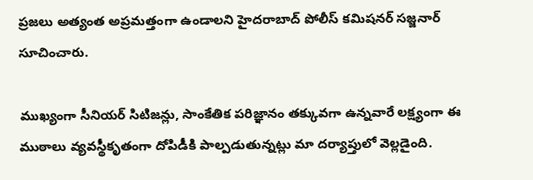ప్రజలు అత్యంత అప్రమత్తంగా ఉండాలని హైదరాబాద్ పోలీస్ కమిషనర్ సజ్జనార్ సూచించారు.

ముఖ్యంగా సీనియర్ సిటిజన్లు, సాంకేతిక పరిజ్ఞానం తక్కువగా ఉన్నవారే లక్ష్యంగా ఈ ముఠాలు వ్యవస్థీకృతంగా దోపిడీకి పాల్పడుతున్నట్లు మా దర్యాప్తులో వెల్లడైంది.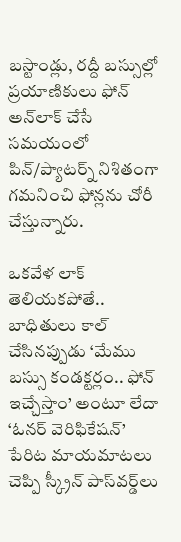బస్టాండ్లు, రద్దీ బస్సుల్లో ప్రయాణికులు ఫోన్ అన్‌లాక్ చేసే సమయంలో పిన్/ప్యాటర్న్ నిశితంగా గమనించి ఫోన్లను చోరీ చేస్తున్నారు.

ఒకవేళ లాక్ తెలియకపోతే.. బాధితులు కాల్ చేసినప్పుడు ‘మేము బస్సు కండక్టర్లం.. ఫోన్ ఇచ్చేస్తాం’ అంటూ లేదా ‘ఓనర్ వెరిఫికేషన్’ పేరిట మాయమాటలు చెప్పి స్క్రీన్ పాస్‌వర్డ్‌లు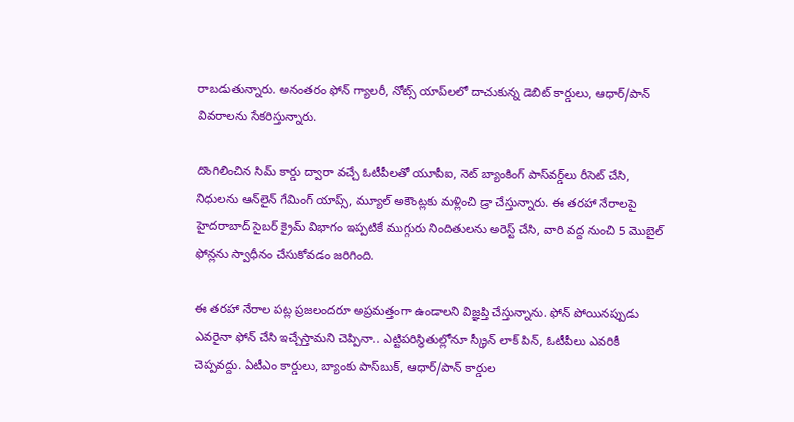రాబడుతున్నారు. అనంతరం ఫోన్ గ్యాలరీ, నోట్స్ యాప్‌లలో దాచుకున్న డెబిట్ కార్డులు, ఆధార్/పాన్ వివరాలను సేకరిస్తున్నారు.

దొంగిలించిన సిమ్ కార్డు ద్వారా వచ్చే ఓటీపీలతో యూపీఐ, నెట్ బ్యాంకింగ్ పాస్‌వర్డ్‌లు రీసెట్ చేసి, నిధులను ఆన్‌లైన్ గేమింగ్ యాప్స్, మ్యూల్ అకౌంట్లకు మళ్లించి డ్రా చేస్తున్నారు. ఈ తరహా నేరాలపై హైదరాబాద్ సైబర్ క్రైమ్ విభాగం ఇప్పటికే ముగ్గురు నిందితులను అరెస్ట్ చేసి, వారి వద్ద నుంచి 5 మొబైల్ ఫోన్లను స్వాధీనం చేసుకోవడం జరిగింది.

ఈ తరహా నేరాల పట్ల ప్రజలందరూ అప్రమత్తంగా ఉండాలని విజ్ఞప్తి చేస్తున్నాను. ఫోన్ పోయినప్పుడు ఎవరైనా ఫోన్ చేసి ఇచ్చేస్తామని చెప్పినా.. ఎట్టిపరిస్థితుల్లోనూ స్క్రీన్ లాక్ పిన్, ఓటీపీలు ఎవరికీ చెప్పవద్దు. ఏటీఎం కార్డులు, బ్యాంకు పాస్‌బుక్, ఆధార్/పాన్ కార్డుల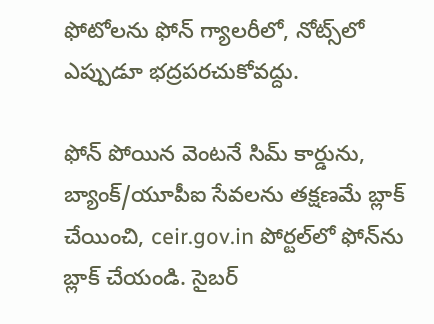ఫోటోలను ఫోన్ గ్యాలరీలో, నోట్స్‌లో ఎప్పుడూ భద్రపరచుకోవద్దు.

ఫోన్ పోయిన వెంటనే సిమ్ కార్డును, బ్యాంక్/యూపీఐ సేవలను తక్షణమే బ్లాక్ చేయించి, ceir.gov.in పోర్టల్‌లో ఫోన్‌ను బ్లాక్ చేయండి. సైబర్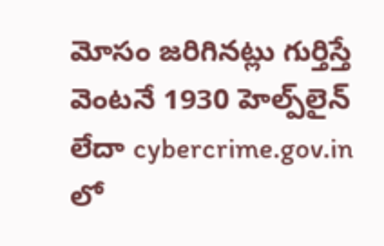మోసం జరిగినట్లు గుర్తిస్తే వెంటనే 1930 హెల్ప్‌లైన్ లేదా cybercrime.gov.in లో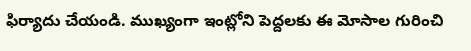ఫిర్యాదు చేయండి. ముఖ్యంగా ఇంట్లోని పెద్దలకు ఈ మోసాల గురించి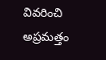వివరించి అప్రమత్తం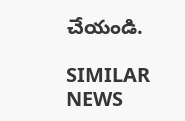చేయండి.

SIMILAR NEWS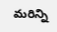మరిన్ని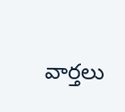వార్తలు